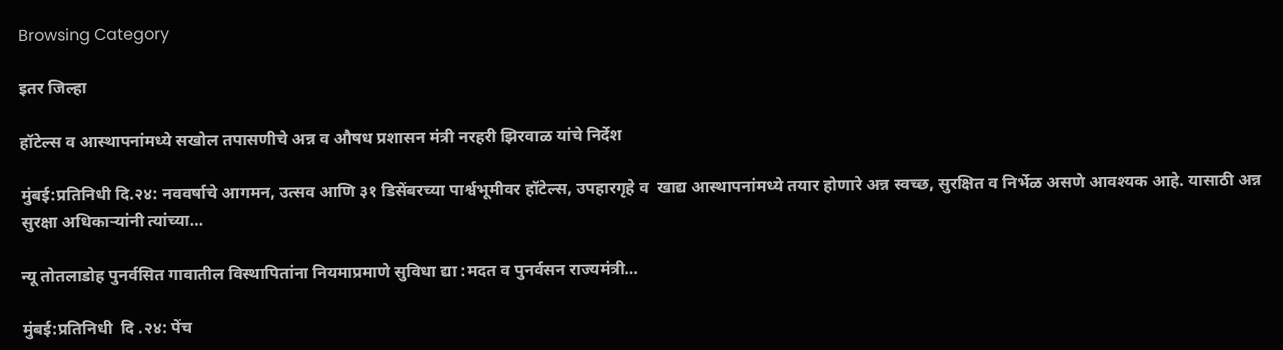Browsing Category

इतर जिल्हा

हॉटेल्स व आस्थापनांमध्ये सखोल तपासणीचे अन्न व औषध प्रशासन मंत्री नरहरी झिरवाळ यांचे निर्देश

मुंबई:प्रतिनिधी दि.२४: नववर्षाचे आगमन, उत्सव आणि ३१ डिसेंबरच्या पार्श्वभूमीवर हॉटेल्स, उपहारगृहे व  खाद्य आस्थापनांमध्ये तयार होणारे अन्न स्वच्छ, सुरक्षित व निर्भेळ असणे आवश्यक आहे. यासाठी अन्न सुरक्षा अधिकाऱ्यांनी त्यांच्या…

न्यू तोतलाडोह पुनर्वसित गावातील विस्थापितांना नियमाप्रमाणे सुविधा द्या :मदत व पुनर्वसन राज्यमंत्री…

मुंबई:प्रतिनिधी  दि .२४: पेंच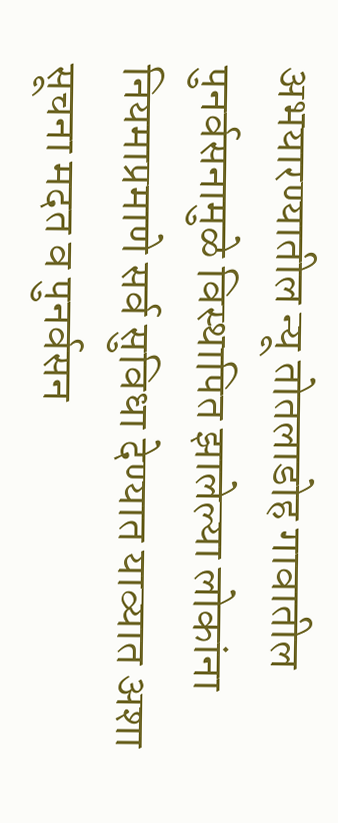अभयारण्यातील न्यू तोतलाडोह गावातील पुनर्वसनामुळे विस्थापित झालेल्या लोकांना नियमाप्रमाणे सर्व सुविधा देण्यात याव्यात अशा सूचना मदत व पुनर्वसन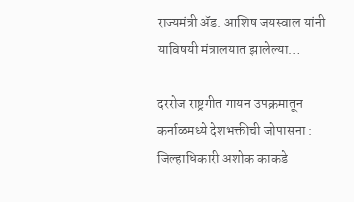राज्यमंत्री ॲड. आशिष जयस्वाल यांनी याविषयी मंत्रालयात झालेल्या…

दररोज राष्ट्रगीत गायन उपक्रमातून कर्नाळमध्ये देशभक्तीची जोपासना : जिल्हाधिकारी अशोक काकडे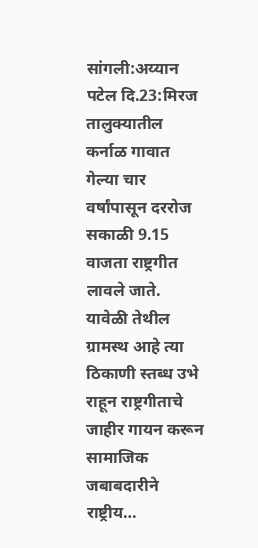सांगली:अय्यान पटेल दि.23:मिरज तालुक्यातील कर्नाळ गावात गेल्या चार वर्षांपासून दररोज सकाळी 9.15 वाजता राष्ट्रगीत लावले जाते. यावेळी तेथील ग्रामस्थ आहे त्या ठिकाणी स्तब्ध उभे राहून राष्ट्रगीताचे जाहीर गायन करून सामाजिक जबाबदारीने राष्ट्रीय…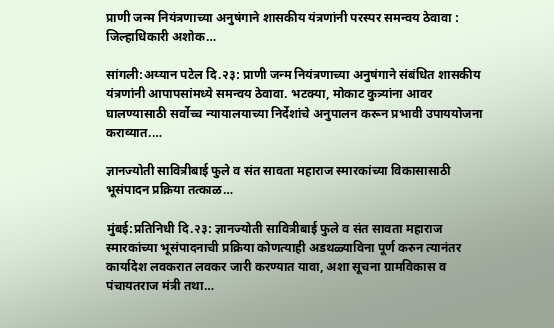प्राणी जन्म नियंत्रणाच्या अनुषंगाने शासकीय यंत्रणांनी परस्पर समन्वय ठेवावा : जिल्हाधिकारी अशोक…

सांगली:अय्यान पटेल दि.२३: प्राणी जन्म नियंत्रणाच्या अनुषंगाने संबंधित शासकीय यंत्रणांनी आपापसांमध्ये समन्वय ठेवावा. भटक्या, मोकाट कुत्र्यांना आवर घालण्यासाठी सर्वोच्च न्यायालयाच्या निर्देशांचे अनुपालन करून प्रभावी उपाययोजना कराव्यात.…

ज्ञानज्योती सावित्रीबाई फुले व संत सावता महाराज स्मारकांच्या विकासासाठी भूसंपादन प्रक्रिया तत्काळ…

मुंबई:प्रतिनिधी दि.२३: ज्ञानज्योती सावित्रीबाई फुले व संत सावता महाराज स्मारकांच्या भूसंपादनाची प्रक्रिया कोणत्याही अडथळ्याविना पूर्ण करुन त्यानंतर कार्यादेश लवकरात लवकर जारी करण्यात यावा, अशा सूचना ग्रामविकास व पंचायतराज मंत्री तथा…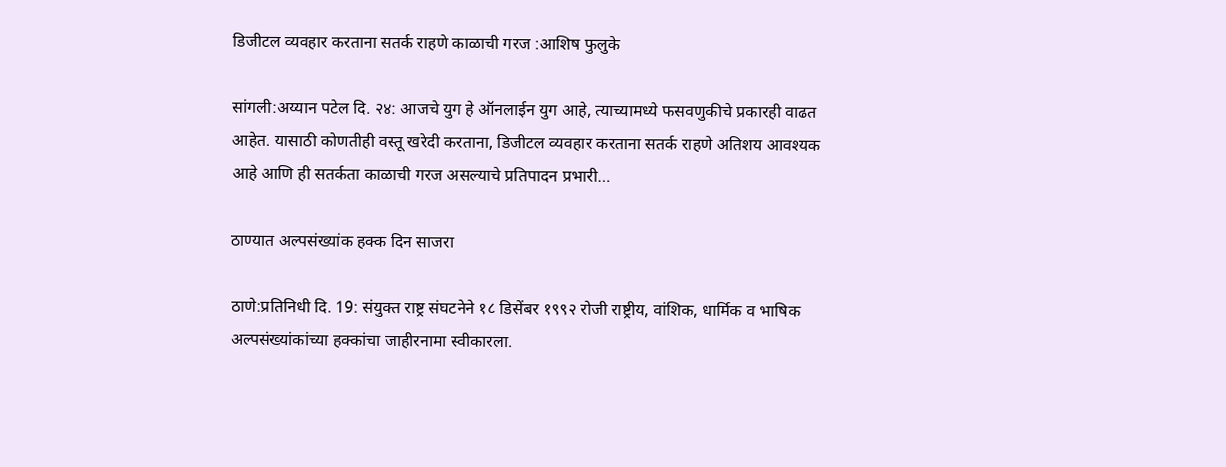डिजीटल व्यवहार करताना सतर्क राहणे काळाची गरज :आशिष फुलुके

सांगली:अय्यान पटेल दि. २४: आजचे युग हे ऑनलाईन युग आहे, त्याच्यामध्ये फसवणुकीचे प्रकारही वाढत आहेत. यासाठी कोणतीही वस्तू खरेदी करताना, डिजीटल व्यवहार करताना सतर्क राहणे अतिशय आवश्यक आहे आणि ही सतर्कता काळाची गरज असल्याचे प्रतिपादन प्रभारी…

ठाण्यात अल्पसंख्यांक हक्क दिन साजरा

ठाणे:प्रतिनिधी दि. 19: संयुक्त राष्ट्र संघटनेने १८ डिसेंबर १९९२ रोजी राष्ट्रीय, वांशिक, धार्मिक व भाषिक अल्पसंख्यांकांच्या हक्कांचा जाहीरनामा स्वीकारला.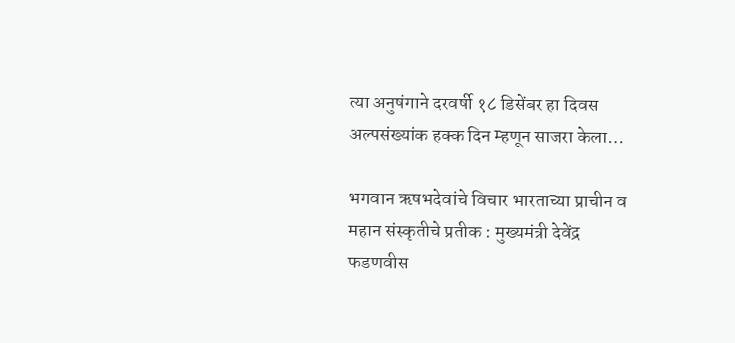त्या अनुषंगाने दरवर्षी १८ डिसेंबर हा दिवस अल्पसंख्यांक हक्क दिन म्हणून साजरा केला…

भगवान ऋषभदेवांचे विचार भारताच्या प्राचीन व महान संस्कृतीचे प्रतीक : मुख्यमंत्री देवेंद्र फडणवीस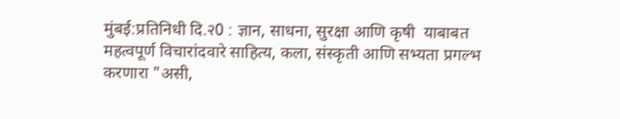मुंबई:प्रतिनिधी दि.२0 : ज्ञान, साधना, सुरक्षा आणि कृषी  याबाबत महत्वपूर्ण विचारांदवारे साहित्य, कला, संस्कृती आणि सभ्यता प्रगल्भ करणारा "असी,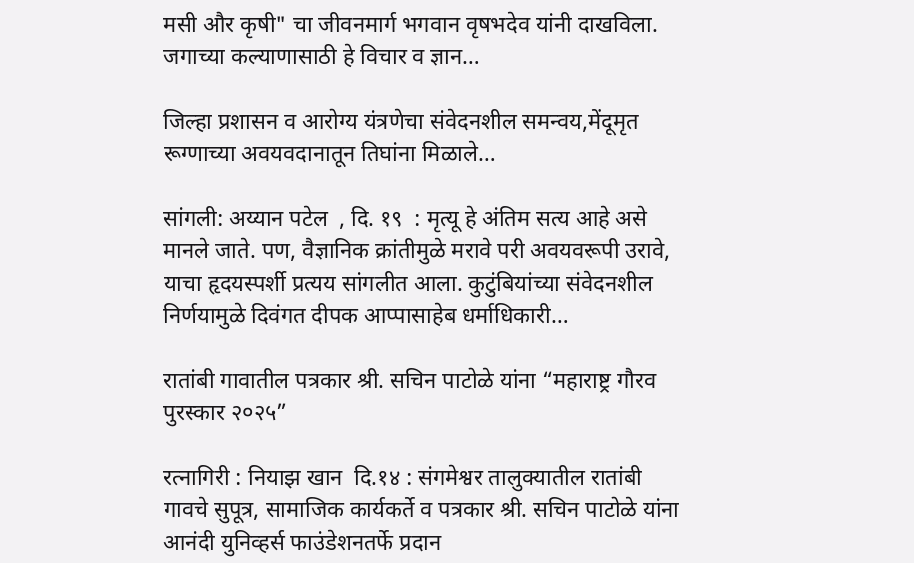मसी और कृषी" चा जीवनमार्ग भगवान वृषभदेव यांनी दाखविला. जगाच्या कल्याणासाठी हे विचार व ज्ञान…

जिल्हा प्रशासन व आरोग्य यंत्रणेचा संवेदनशील समन्वय,मेंदूमृत रूग्णाच्या अवयवदानातून तिघांना मिळाले…

सांगली: अय्यान पटेल  , दि. १९  : मृत्यू हे अंतिम सत्य आहे असे मानले जाते. पण, वैज्ञानिक क्रांतीमुळे मरावे परी अवयवरूपी उरावे, याचा हृदयस्पर्शी प्रत्यय सांगलीत आला. कुटुंबियांच्या संवेदनशील निर्णयामुळे दिवंगत दीपक आप्पासाहेब धर्माधिकारी…

रातांबी गावातील पत्रकार श्री. सचिन पाटोळे यांना “महाराष्ट्र गौरव पुरस्कार २०२५”

रत्नागिरी : नियाझ खान  दि.१४ : संगमेश्वर तालुक्यातील रातांबी गावचे सुपूत्र, सामाजिक कार्यकर्ते व पत्रकार श्री. सचिन पाटोळे यांना आनंदी युनिव्हर्स फाउंडेशनतर्फे प्रदान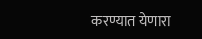करण्यात येणारा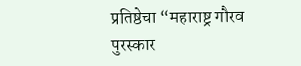प्रतिष्ठेचा “महाराष्ट्र गौरव पुरस्कार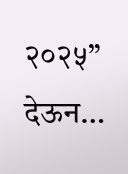२०२५” देऊन…